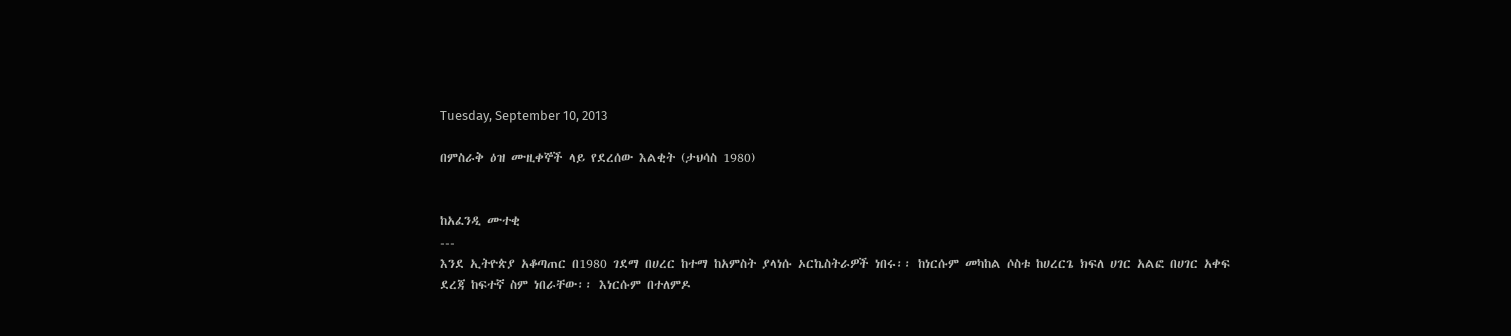Tuesday, September 10, 2013

በምስራቅ ዕዝ ሙዚቀኞች ላይ የደረሰው እልቂት (ታህሳስ 1980)


ከአፈንዲ ሙተቂ
---
እንደ ኢትዮጵያ አቆጣጠር በ1980 ገደማ በሀረር ከተማ ከአምስት ያላነሱ ኦርኬስትራዎች ነበሩ፡፡ ከነርሱም መካከል ሶስቱ ከሀረርጌ ክፍለ ሀገር አልፎ በሀገር አቀፍ ደረጃ ከፍተኛ ስም ነበራቸው፡፡ እነርሱም በተለምዶ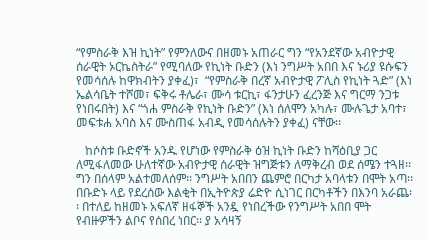“የምስራቅ እዝ ኪነት” የምንለውና በዘመኑ አጠራር ግን “የአንደኛው አብዮታዊ ሰራዊት ኦርኬስትራ” የሚባለው የኪነት ቡድን (እነ ንግሥት አበበ እና ኑሪያ ዩሱፍን የመሳሰሉ ከዋክብትን ያቀፈ)፣  “የምስራቅ በረኛ አብዮታዊ ፖሊስ የኪነት ጓድ” (እነ ኤልሳቤት ተሾመ፣ ፍቅሩ ቶሌራ፣ ሙሳ ቱርኪ፣ ፋንታሁን ፈረንጅ እና ግርማ ንጋቱ የነበሩበት) እና “ጎሐ ምስራቅ የኪነት ቡድን” (እነ ሰለሞን አካሉ፣ ሙሉጌታ አባተ፣ መፍቱሐ አባስ እና ሙስጠፋ አብዲ የመሳሰሉትን ያቀፈ) ናቸው፡፡

   ከሶስቱ ቡድኖች አንዱ የሆነው የምስራቅ ዕዝ ኪነት ቡድን ከሻዕቢያ ጋር ለሚፋለመው ሁለተኛው አብዮታዊ ሰራዊት ዝግጅቱን ለማቅረብ ወደ ሰሜን ተጓዘ፡፡ ግን በሰላም አልተመለሰም፡፡ ንግሥት አበበን ጨምሮ በርካታ አባላቱን በሞት አጣ፡፡ በቡድኑ ላይ የደረሰው እልቂት በኢትዮጵያ ሬድዮ ሲነገር በርካቶችን በእንባ አራጨ፡፡ በተለይ ከዘመኑ አፍለኛ ዘፋኞች አንዷ የነበረችው የንግሥት አበበ ሞት የብዙዎችን ልቦና የሰበረ ነበር፡፡ ያ አሳዛኝ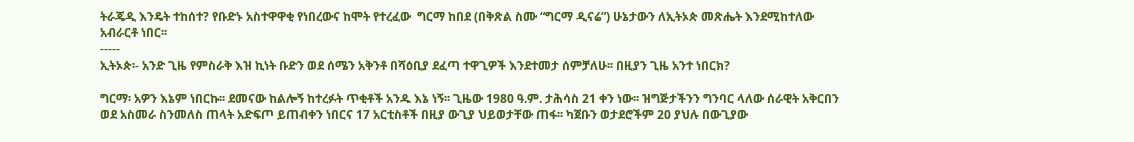ትራጄዲ እንዴት ተከሰተ? የቡድኑ አስተዋዋቂ የነበረውና ከሞት የተረፈው  ግርማ ከበደ (በቅጽል ስሙ “ግርማ ዲናሬ”) ሁኔታውን ለኢትኦጵ መጽሔት እንደሚከተለው አብራርቶ ነበር፡፡
-----
ኢትኦጵ፡- አንድ ጊዜ የምስራቅ እዝ ኪነት ቡድን ወደ ሰሜን አቅንቶ በሻዕቢያ ደፈጣ ተዋጊዎች እንደተመታ ሰምቻለሁ፡፡ በዚያን ጊዜ አንተ ነበርክ?

ግርማ፡ አዎን እኔም ነበርኩ፡፡ ደመናው ከልሎኝ ከተረፉት ጥቂቶች አንዱ እኔ ነኝ፡፡ ጊዜው 1980 ዓ.ም. ታሕሳስ 21 ቀን ነው፡፡ ዝግጅታችንን ግንባር ላለው ሰራዊት አቅርበን ወደ አስመራ ስንመለስ ጠላት አድፍጦ ይጠብቀን ነበርና 17 አርቲስቶች በዚያ ውጊያ ህይወታቸው ጠፋ፡፡ ካጀቡን ወታደሮችም 20 ያህሉ በውጊያው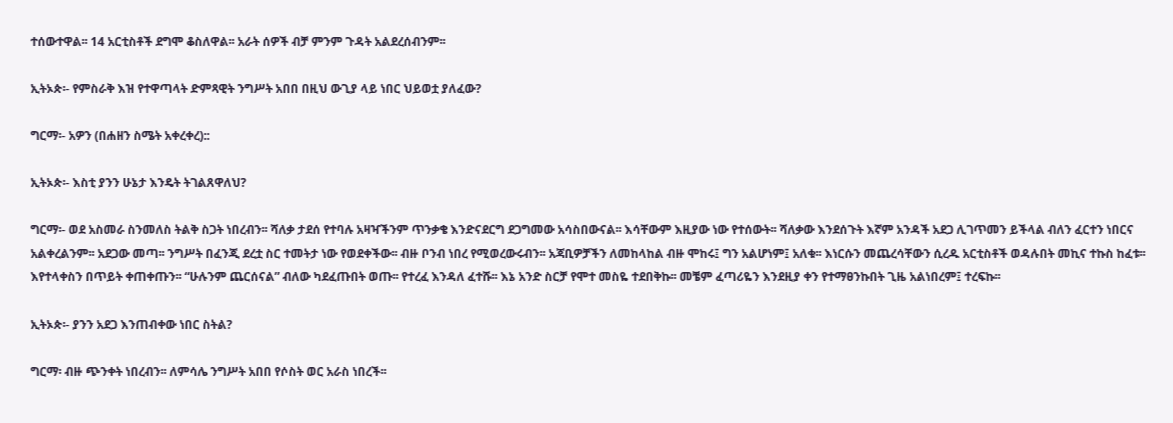ተሰውተዋል፡፡ 14 አርቲስቶች ደግሞ ቆስለዋል፡፡ አራት ሰዎች ብቻ ምንም ጉዳት አልደረሰብንም፡፡

ኢትኦጵ፡- የምስራቅ እዝ የተዋጣላት ድምጻዊት ንግሥት አበበ በዚህ ውጊያ ላይ ነበር ህይወቷ ያለፈው?

ግርማ፡- አዎን (በሐዘን ስሜት አቀረቀረ)::

ኢትኦጵ፡- እስቲ ያንን ሁኔታ እንዴት ትገልጸዋለህ?

ግርማ፡- ወደ አስመራ ስንመለስ ትልቅ ስጋት ነበረብን፡፡ ሻለቃ ታደሰ የተባሉ አዛዣችንም ጥንቃቄ እንድናደርግ ደጋግመው አሳስበውናል፡፡ እሳቸውም እዚያው ነው የተሰውት፡፡ ሻለቃው እንደሰጉት እኛም አንዳች አደጋ ሊገጥመን ይችላል ብለን ፈርተን ነበርና አልቀረልንም፡፡ አደጋው መጣ፡፡ ንግሥት በፈንጂ ደረቷ ስር ተመትታ ነው የወደቀችው፡፡ ብዙ ቦንብ ነበረ የሚወረውሩብን፡፡ አጃቢዎቻችን ለመከላከል ብዙ ሞከሩ፤ ግን አልሆነም፤ አለቁ፡፡ እነርሱን መጨረሳቸውን ሲረዱ አርቲስቶች ወዳሉበት መኪና ተኩስ ከፈቱ፡፡ እየተላቀስን በጥይት ቀጠቀጡን፡፡ “ሁሉንም ጨርሰናል” ብለው ካደፈጡበት ወጡ፡፡ የተረፈ እንዳለ ፈተሹ፡፡ እኔ አንድ ስርቻ የሞተ መስዬ ተደበቅኩ፡፡ መቼም ፈጣሪዬን እንደዚያ ቀን የተማፀንኩበት ጊዜ አልነበረም፤ ተረፍኩ፡፡

ኢትኦጵ፡- ያንን አደጋ እንጠብቀው ነበር ስትል?

ግርማ፡ ብዙ ጭንቀት ነበረብን፡፡ ለምሳሌ ንግሥት አበበ የሶስት ወር አራስ ነበረች፡፡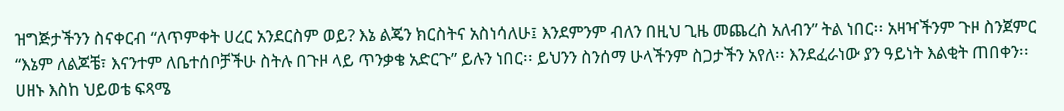ዝግጅታችንን ስናቀርብ “ለጥምቀት ሀረር አንደርስም ወይ? እኔ ልጄን ክርስትና አስነሳለሁ፤ እንደምንም ብለን በዚህ ጊዜ መጨረስ አለብን” ትል ነበር፡፡ አዛዣችንም ጉዞ ስንጀምር “እኔም ለልጆቼ፣ እናንተም ለቤተሰቦቻችሁ ስትሉ በጉዞ ላይ ጥንቃቄ አድርጉ” ይሉን ነበር፡፡ ይህንን ስንሰማ ሁላችንም ስጋታችን አየለ፡፡ እንደፈራነው ያን ዓይነት እልቂት ጠበቀን፡፡ ሀዘኑ እስከ ህይወቴ ፍጻሜ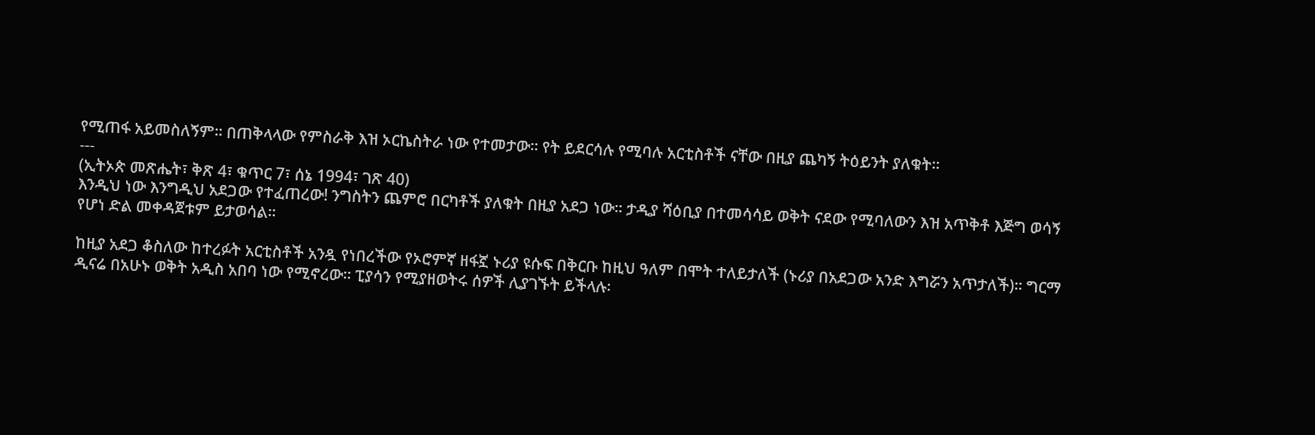የሚጠፋ አይመስለኝም፡፡ በጠቅላላው የምስራቅ እዝ ኦርኬስትራ ነው የተመታው፡፡ የት ይደርሳሉ የሚባሉ አርቲስቶች ናቸው በዚያ ጨካኝ ትዕይንት ያለቁት፡፡
---
(ኢትኦጵ መጽሔት፣ ቅጽ 4፣ ቁጥር 7፣ ሰኔ 1994፣ ገጽ 40)
እንዲህ ነው እንግዲህ አደጋው የተፈጠረው! ንግስትን ጨምሮ በርካቶች ያለቁት በዚያ አደጋ ነው፡፡ ታዲያ ሻዕቢያ በተመሳሳይ ወቅት ናደው የሚባለውን እዝ አጥቅቶ እጅግ ወሳኝ የሆነ ድል መቀዳጀቱም ይታወሳል፡፡

ከዚያ አደጋ ቆስለው ከተረፉት አርቲስቶች አንዷ የነበረችው የኦሮምኛ ዘፋኟ ኑሪያ ዩሱፍ በቅርቡ ከዚህ ዓለም በሞት ተለይታለች (ኑሪያ በአደጋው አንድ እግሯን አጥታለች)፡፡ ግርማ ዲናሬ በአሁኑ ወቅት አዲስ አበባ ነው የሚኖረው፡፡ ፒያሳን የሚያዘወትሩ ሰዎች ሊያገኙት ይችላሉ፡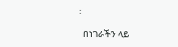፡

  በነገራችን ላይ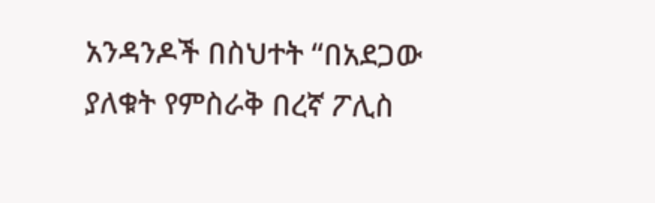አንዳንዶች በስህተት “በአደጋው ያለቁት የምስራቅ በረኛ ፖሊስ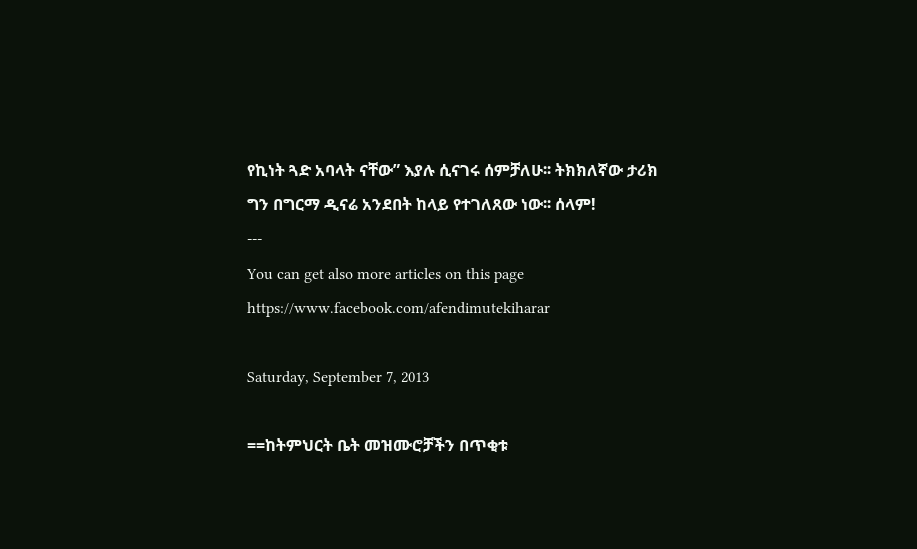የኪነት ጓድ አባላት ናቸው” እያሉ ሲናገሩ ሰምቻለሁ፡፡ ትክክለኛው ታሪክ ግን በግርማ ዲናሬ አንደበት ከላይ የተገለጸው ነው፡፡ ሰላም!
---
You can get also more articles on this page https://www.facebook.com/afendimutekiharar

Saturday, September 7, 2013

==ከትምህርት ቤት መዝሙሮቻችን በጥቂቱ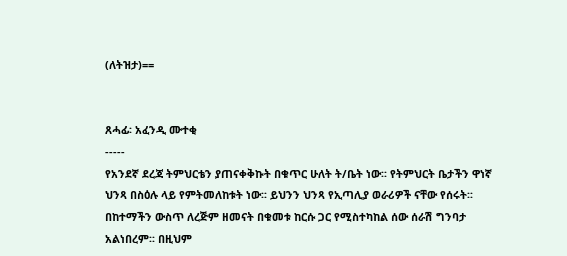(ለትዝታ)==


ጸሓፊ፡ አፈንዲ ሙተቂ
-----
የአንደኛ ደረጃ ትምህርቴን ያጠናቀቅኩት በቁጥር ሁለት ት/ቤት ነው፡፡ የትምህርት ቤታችን ዋነኛ ህንጻ በስዕሉ ላይ የምትመለከቱት ነው፡፡ ይህንን ህንጻ የኢጣሊያ ወራሪዎች ናቸው የሰሩት፡፡ በከተማችን ውስጥ ለረጅም ዘመናት በቁመቱ ከርሱ ጋር የሚስተካከል ሰው ሰራሽ ግንባታ አልነበረም፡፡ በዚህም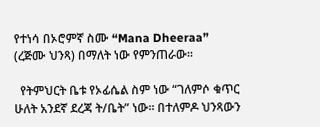የተነሳ በኦሮምኛ ስሙ “Mana Dheeraa” (ረጅሙ ህንጻ) በማለት ነው የምንጠራው፡፡

  የትምህርት ቤቱ የኦፊሴል ስም ነው “ገለምሶ ቁጥር ሁለት አንደኛ ደረጃ ት/ቤት” ነው፡፡ በተለምዶ ህንጻውን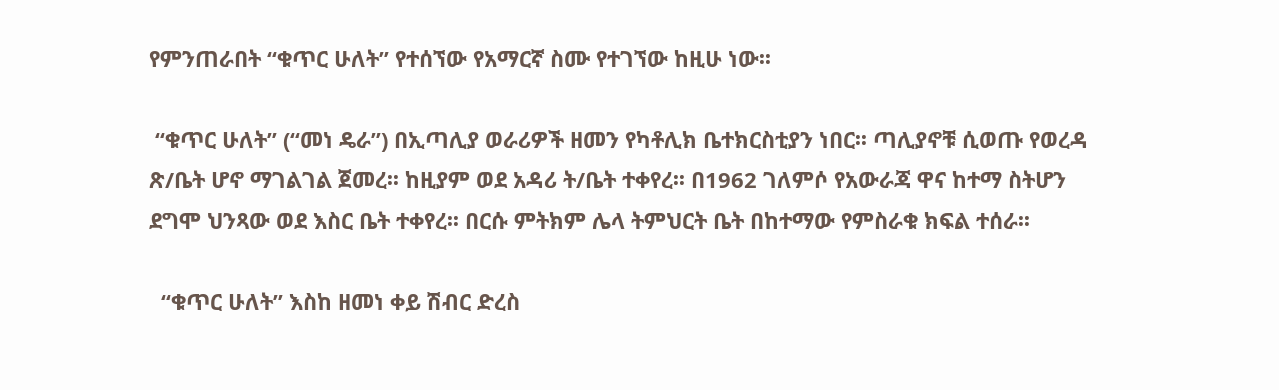የምንጠራበት “ቁጥር ሁለት” የተሰኘው የአማርኛ ስሙ የተገኘው ከዚሁ ነው፡፡

 “ቁጥር ሁለት” (“መነ ዴራ”) በኢጣሊያ ወራሪዎች ዘመን የካቶሊክ ቤተክርስቲያን ነበር፡፡ ጣሊያኖቹ ሲወጡ የወረዳ ጽ/ቤት ሆኖ ማገልገል ጀመረ፡፡ ከዚያም ወደ አዳሪ ት/ቤት ተቀየረ፡፡ በ1962 ገለምሶ የአውራጃ ዋና ከተማ ስትሆን ደግሞ ህንጻው ወደ እስር ቤት ተቀየረ፡፡ በርሱ ምትክም ሌላ ትምህርት ቤት በከተማው የምስራቁ ክፍል ተሰራ፡፡

  “ቁጥር ሁለት” እስከ ዘመነ ቀይ ሽብር ድረስ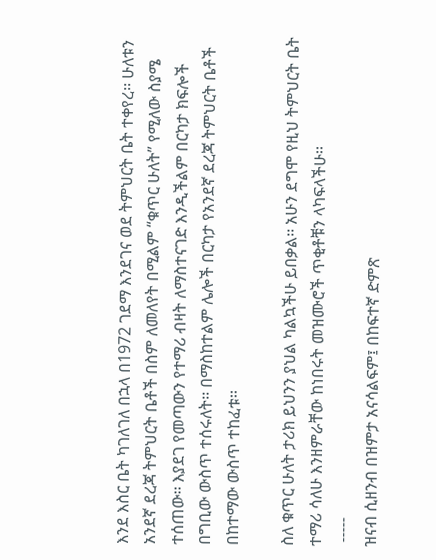እንደ እስር ቤት ካገለገለ በኋላ በ1972 ገደማ እንደገና ወደ ትምህርት ቤት ተቀየረ፡፡ ሁለቱን አንደኛ ደረጃ ትምህርት ቤቶች በስም ለመለየት በሚልም “ቁጥር ሁለት” የሚለው ስያሜ ተሰጠው፡፡ እያደገ የመጣውን የተማሪ ብዛት ለማስተናገድ እንዲችልም በርካታ ክፍሎች በግቢው ውስጥ ተሰሩለት፡፡ በማስከተልም ሌሎች በርካታ የአንደኛ ደረጃ ትምህርት ቤቶች በከተማው ውስጥ ተከፈቱ፡፡

ስለ ቁጥር ሁለት ታሪክ ይህንን ያህል ካልኳችሁ ይበቃል፡፡ አሁን ደግሞ የዚህ ትምህርት ቤት ተማሪ ሳለሁ እንዘምራቸው ከነበሩት መዝሙሮች ጥቂቶቹን ላካፍላችሁ፡፡
 -----
ዝናብ ሲዘንብ በዝምታ አናሳልፍም፤ በከፍተኛ ድምጽ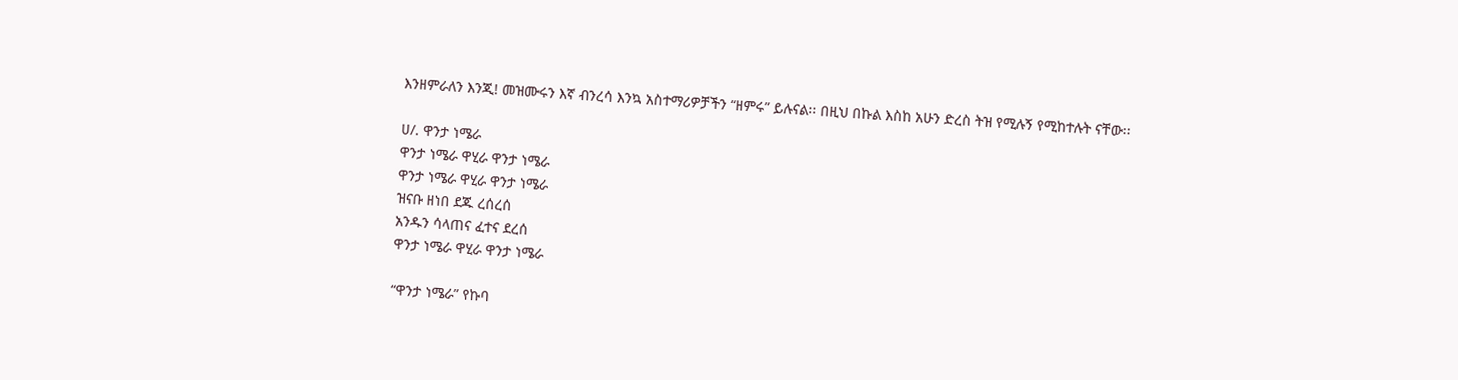እንዘምራለን እንጂ! መዝሙሩን እኛ ብንረሳ እንኳ አስተማሪዎቻችን “ዘምሩ” ይሉናል፡፡ በዚህ በኩል እስከ አሁን ድረስ ትዝ የሚሉኝ የሚከተሉት ናቸው፡፡

ሀ/. ዋንታ ነሜራ
ዋንታ ነሜራ ዋሂራ ዋንታ ነሜራ
ዋንታ ነሜራ ዋሂራ ዋንታ ነሜራ
ዝናቡ ዘነበ ደጁ ረሰረሰ
አንዱን ሳላጠና ፈተና ደረሰ
ዋንታ ነሜራ ዋሂራ ዋንታ ነሜራ

“ዋንታ ነሜራ” የኩባ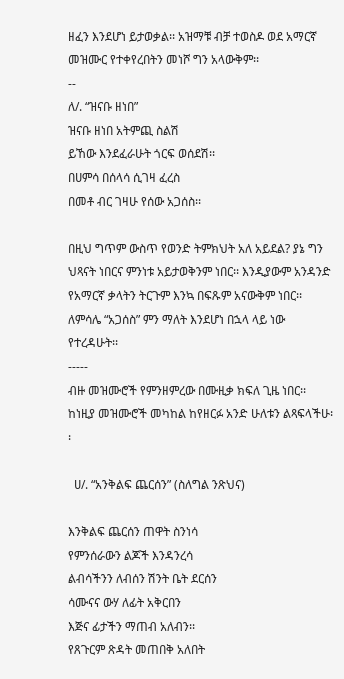ዘፈን እንደሆነ ይታወቃል፡፡ አዝማቹ ብቻ ተወስዶ ወደ አማርኛ መዝሙር የተቀየረበትን መነሾ ግን አላውቅም፡፡
--
ለ/. “ዝናቡ ዘነበ”
ዝናቡ ዘነበ አትምጪ ስልሽ
ይኸው እንደፈራሁት ጎርፍ ወሰደሽ፡፡
በሀምሳ በሰላሳ ሲገዛ ፈረስ
በመቶ ብር ገዛሁ የሰው አጋሰስ፡፡

በዚህ ግጥም ውስጥ የወንድ ትምክህት አለ አይደል? ያኔ ግን ህጻናት ነበርና ምንነቱ አይታወቅንም ነበር፡፡ እንዲያውም አንዳንድ የአማርኛ ቃላትን ትርጉም እንኳ በፍጹም አናውቅም ነበር፡፡ ለምሳሌ “አጋሰስ” ምን ማለት እንደሆነ በኋላ ላይ ነው የተረዳሁት፡፡
-----
ብዙ መዝሙሮች የምንዘምረው በሙዚቃ ክፍለ ጊዜ ነበር፡፡ ከነዚያ መዝሙሮች መካከል ከየዘርፉ አንድ ሁለቱን ልጻፍላችሁ፡፡

  ሀ/. “አንቅልፍ ጨርሰን” (ስለግል ንጽህና)

እንቅልፍ ጨርሰን ጠዋት ስንነሳ
የምንሰራውን ልጆች እንዳንረሳ
ልብሳችንን ለብሰን ሽንት ቤት ደርሰን
ሳሙናና ውሃ ለፊት አቅርበን
እጅና ፊታችን ማጠብ አለብን፡፡
የጸጉርም ጽዳት መጠበቅ አለበት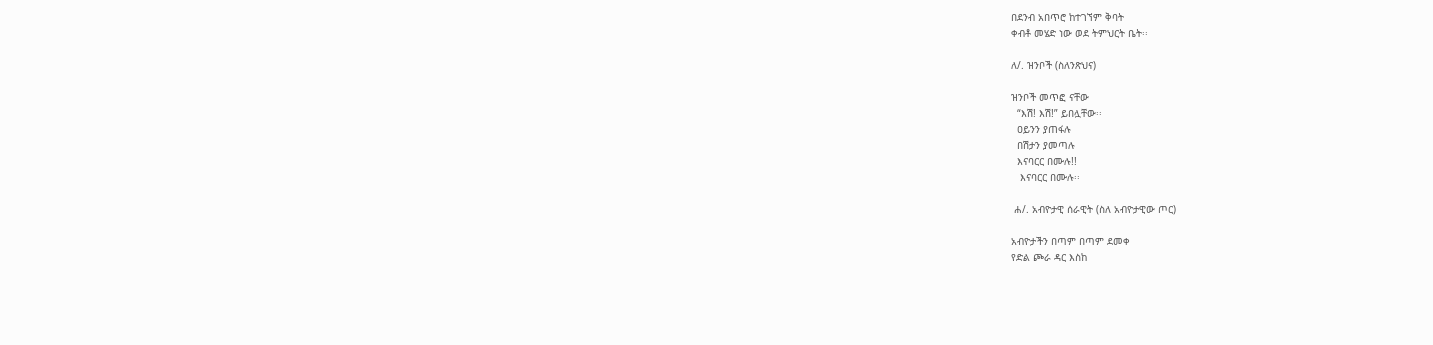በደንብ አበጥሮ ከተገኘም ቅባት
ቀብቶ መሄድ ነው ወደ ትምህርት ቤት፡፡

ለ/. ዝንቦች (ስለንጽህና)

ዝንቦች መጥፎ ናቸው
  “እሽ! እሽ!” ይበሏቸው፡፡
  ዐይንን ያጠፋሉ
  በሽታን ያመጣሉ
  እናባርር በሙሉ!!
   እናባርር በሙሉ፡፡

 ሐ/. አብዮታዊ ሰራዊት (ስለ አብዮታዊው ጦር)

አብዮታችን በጣም በጣም ደመቀ
የድል ጮራ ዳር እስከ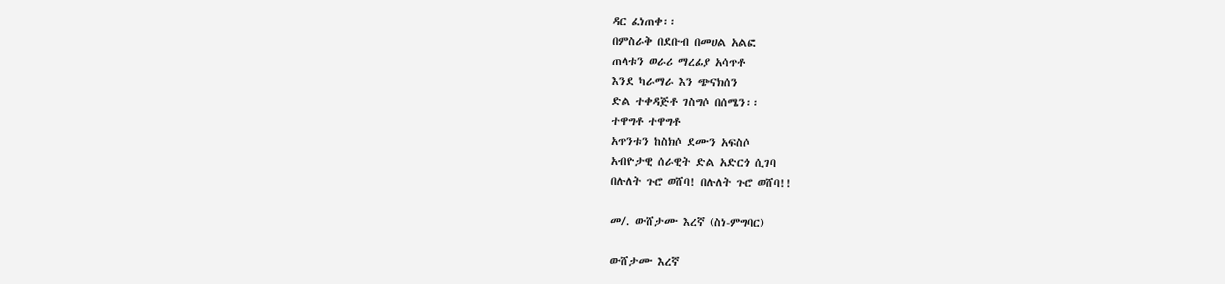ዳር ፈነጠቀ፡፡
በምስራቅ በደቡብ በመሀል አልፎ
ጠላቱን ወራሪ ማረፊያ አሳጥቶ
እንደ ካራማራ እን ጭናክሰን
ድል ተቀዳጅቶ ገስግሶ በሰሜን፡፡
ተዋግቶ ተዋግቶ
አጥንቱን ከስክሶ ደሙን አፍስሶ
አብዮታዊ ሰራዊት ድል አድርጎ ሲገባ
በሉለት ጉሮ ወሸባ! በሉለት ጉሮ ወሸባ!!

መ/. ውሸታሙ እረኛ (ስነ-ምግባር)

ውሸታሙ እረኛ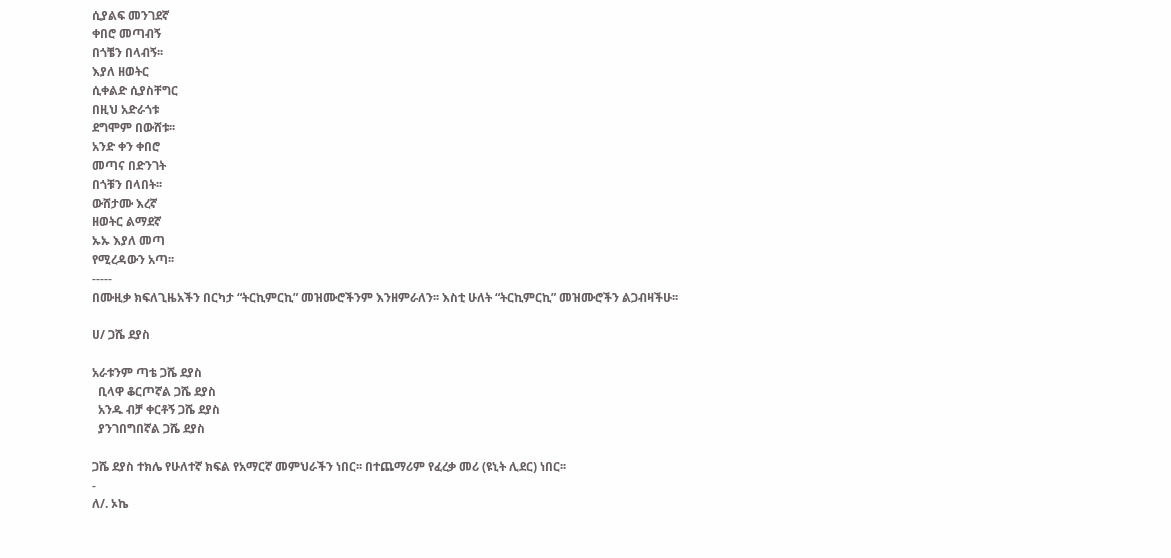ሲያልፍ መንገደኛ
ቀበሮ መጣብኝ
በጎቼን በላብኝ፡፡
እያለ ዘወትር
ሲቀልድ ሲያስቸግር
በዚህ አድራጎቱ
ደግሞም በውሸቱ፡፡
አንድ ቀን ቀበሮ
መጣና በድንገት
በጎቹን በላበት፡፡
ውሸታሙ እረኛ
ዘወትር ልማደኛ
ኡኡ እያለ መጣ
የሚረዳውን አጣ፡፡
-----
በሙዚቃ ክፍለጊዜአችን በርካታ “ትርኪምርኪ” መዝሙሮችንም እንዘምራለን፡፡ እስቲ ሁለት “ትርኪምርኪ” መዝሙሮችን ልጋብዛችሁ፡፡

ሀ/ ጋሼ ደያስ

አራቱንም ጣቴ ጋሼ ደያስ
  ቢላዋ ቆርጦኛል ጋሼ ደያስ
  አንዱ ብቻ ቀርቶኝ ጋሼ ደያስ
  ያንገበግበኛል ጋሼ ደያስ

ጋሼ ደያስ ተክሌ የሁለተኛ ክፍል የአማርኛ መምህራችን ነበር፡፡ በተጨማሪም የፈረቃ መሪ (ዩኒት ሊደር) ነበር፡፡
-
ለ/. ኦኬ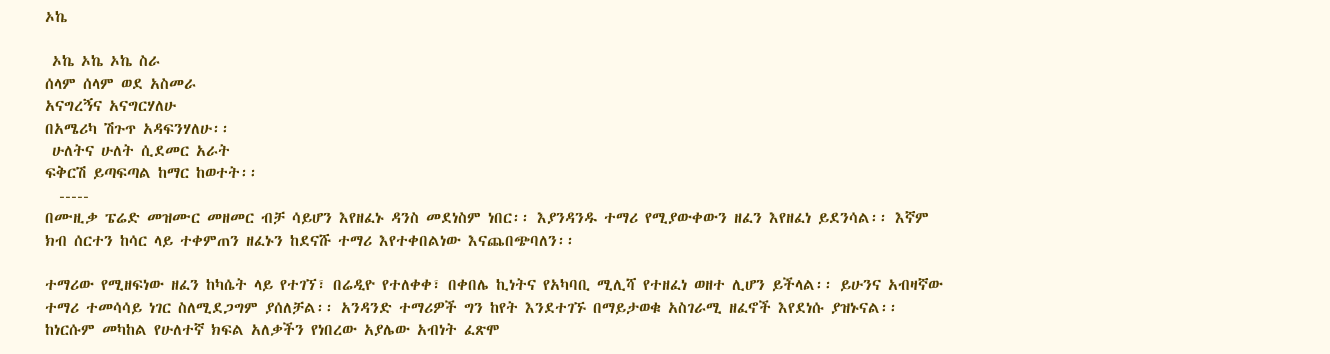ኦኬ

 ኦኬ ኦኬ ኦኬ ስራ
ሰላም ሰላም ወደ አስመራ
አናግረኝና አናግርሃለሁ
በአሜሪካ ሽጉጥ አዳፍንሃለሁ፡፡
 ሁለትና ሁለት ሲደመር አራት
ፍቅርሽ ይጣፍጣል ከማር ከወተት፡፡
  -----
በሙዚቃ ፔሬድ መዝሙር መዘመር ብቻ ሳይሆን እየዘፈኑ ዳንስ መደነስም ነበር፡፡ እያንዳንዱ ተማሪ የሚያውቀውን ዘፈን እየዘፈነ ይደንሳል፡፡ እኛም ክብ ሰርተን ከሳር ላይ ተቀምጠን ዘፈኑን ከደናሹ ተማሪ እየተቀበልነው እናጨበጭባለን፡፡

ተማሪው የሚዘፍነው ዘፈን ከካሴት ላይ የተገኘ፣ በሬዲዮ የተለቀቀ፣ በቀበሌ ኪነትና የአካባቢ ሚሊሻ የተዘፈነ ወዘተ ሊሆን ይችላል፡፡ ይሁንና አብዛኛው ተማሪ ተመሳሳይ ነገር ስለሚደጋግም ያሰለቻል፡፡ አንዳንድ ተማሪዎች ግን ከየት እንደተገኙ በማይታወቁ አስገራሚ ዘፈኖች እየደነሱ ያዝኑናል፡፡ ከነርሱም መካከል የሁለተኛ ክፍል አለቃችን የነበረው አያሌው አብነት ፈጽሞ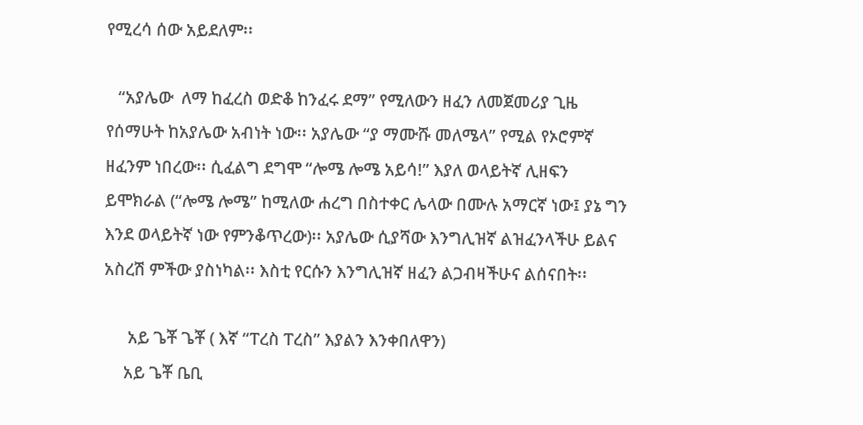የሚረሳ ሰው አይደለም፡፡

   “አያሌው  ለማ ከፈረስ ወድቆ ከንፈሩ ደማ” የሚለውን ዘፈን ለመጀመሪያ ጊዜ የሰማሁት ከአያሌው አብነት ነው፡፡ አያሌው “ያ ማሙሹ መለሜላ” የሚል የኦሮምኛ ዘፈንም ነበረው፡፡ ሲፈልግ ደግሞ “ሎሜ ሎሜ አይሳ!” እያለ ወላይትኛ ሊዘፍን ይሞክራል (“ሎሜ ሎሜ” ከሚለው ሐረግ በስተቀር ሌላው በሙሉ አማርኛ ነው፤ ያኔ ግን እንደ ወላይትኛ ነው የምንቆጥረው)፡፡ አያሌው ሲያሻው እንግሊዝኛ ልዝፈንላችሁ ይልና አስረሽ ምችው ያስነካል፡፡ እስቲ የርሱን እንግሊዝኛ ዘፈን ልጋብዛችሁና ልሰናበት፡፡

      አይ ጌቾ ጌቾ ( እኛ “ፐረስ ፐረስ” እያልን እንቀበለዋን)
     አይ ጌቾ ቤቢ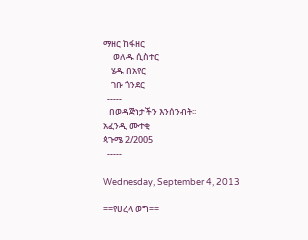ማዘር ከፋዘር
     ወለዱ ሲስተር
    ሄዱ በአየር
    ገቡ ጎንደር
  -----
   በወዳጅነታችን እንሰንብት፡፡
አፈንዲ ሙተቂ
ጳጉሜ 2/2005
  -----

Wednesday, September 4, 2013

==የሀረላ ወግ==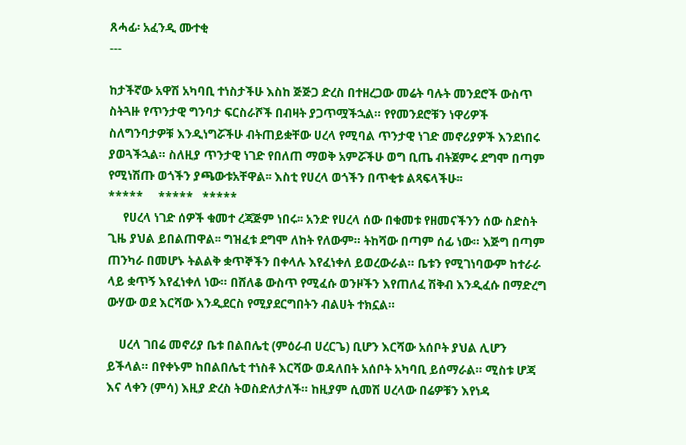ጸሓፊ፡ አፈንዲ ሙተቂ
---

ከታችኛው አዋሽ አካባቢ ተነስታችሁ እስከ ጅጅጋ ድረስ በተዘረጋው መሬት ባሉት መንደሮች ውስጥ ስትጓዙ የጥንታዊ ግንባታ ፍርስራሾች በብዛት ያጋጥሟችኋል። የየመንደሮቹን ነዋሪዎች ስለግንባታዎቹ እንዲነግሯችሁ ብትጠይቋቸው ሀረላ የሚባል ጥንታዊ ነገድ መኖሪያዎች እንደነበሩ ያወጓችኋል። ስለዚያ ጥንታዊ ነገድ የበለጠ ማወቅ አምሯችሁ ወግ ቢጤ ብትጀምሩ ደግሞ በጣም የሚነሽጡ ወጎችን ያጫውቱአቸዋል፡፡ እስቲ የሀረላ ወጎችን በጥቂቱ ልጻፍላችሁ፡፡
*****     *****   *****
     የሀረላ ነገድ ሰዎች ቁመተ ረጃጅም ነበሩ፡፡ አንድ የሀረላ ሰው በቁመቱ የዘመናችንን ሰው ስድስት ጊዜ ያህል ይበልጠዋል፡፡ ግዝፈቱ ደግሞ ለከት የለውም። ትከሻው በጣም ሰፊ ነው። እጅግ በጣም ጠንካራ በመሆኑ ትልልቅ ቋጥኞችን በቀላሉ እየፈነቀለ ይወረውራል። ቤቱን የሚገነባውም ከተራራ ላይ ቋጥኝ እየፈነቀለ ነው። በሸለቆ ውስጥ የሚፈሱ ወንዞችን እየጠለፈ ሽቅብ እንዲፈሱ በማድረግ ውሃው ወደ እርሻው እንዲደርስ የሚያደርግበትን ብልሀት ተክኗል።

    ሀረላ ገበሬ መኖሪያ ቤቱ በልበሌቲ (ምዕራብ ሀረርጌ) ቢሆን እርሻው አሰቦት ያህል ሊሆን ይችላል። በየቀኑም ከበልበሌቲ ተነስቶ እርሻው ወዳለበት አሰቦት አካባቢ ይሰማራል። ሚስቱ ሆጃ እና ላቀን (ምሳ) እዚያ ድረስ ትወስድለታለች። ከዚያም ሲመሽ ሀረላው በሬዎቹን እየነዳ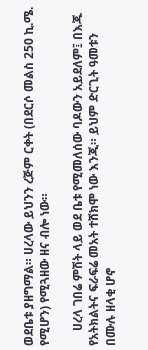ወደቤቱ ያዘግማል። ሀረላው ይህንን ረጅም ርቀት (በደርሶ መልስ 250 ኪ.ሜ. የሚሆን) የሚጓዘው ዘና ብሎ ነው።

     ሀረላ ገበሬ ምሽት ላይ ወደ ቤቱ የሚመለሰው ባዶውን አይደለም፤ በእጁ የአትክልትና ፍራፍሬ መአት ተሸክሞ ነው እንጂ። ይህም ድርጊት ዓመቱን በሙሉ ዘላቂ ሆኖ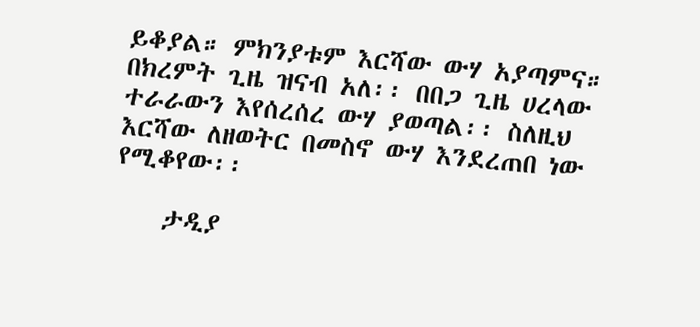ይቆያል። ምክንያቱም እርሻው ውሃ አያጣምና። በክረምት ጊዜ ዝናብ አለ፡፡ በበጋ ጊዜ ሀረላው ተራራውን እየሰረሰረ ውሃ ያወጣል፡፡ ስለዚህ እርሻው ለዘወትር በመስኖ ውሃ እንደረጠበ ነው የሚቆየው፡፡

    ታዲያ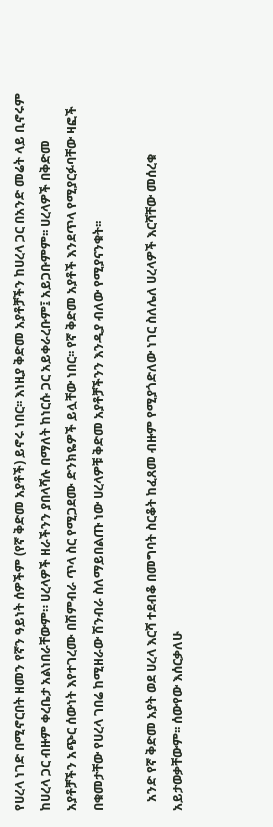የሀረላ ነገድ በሚኖርበት ዘመን የኛን ዓይነት ሰዎችም (የኛ ቅድመ አያቶች) ይኖሩ ነበር፡፡ እነዚያ ቅድመ አያቶቻችን ከሀረላ ጋር በአንድ መሬት ላይ ቢኖሩም ከሀረላ ጋር ብዙም ቀረቤታ አልነበራቸውም። ሀረላዎች ዘራችንን ያበላሻሉ በማለት ከነርሱ ጋር አይቀራረቡም፤ አይጋቡምም፡፡ ሀረላዎች በቅድመ አያቶቻችን አጭር ሰውነት እየተገረሙ በሽምብራ ጥላ ስር የሚጋደሙ ድንክዬዎች ይሏቸው ነበር፡፡ የኛ ቅድመ አያቶች እንደጥላ የሚያርፉባቸው ዛፎች በቁመታቸው የሀረላ ገበሬ ከሚዘራው ሽንብራ ስለማይበልጡ ነው ሀረላዎቹ ቅድመ አያቶቻችንን እንዲያ ብለው የሚያናንቁት፡፡

   አንድ የኛ ቅድመ አያት ወደ ሀረላ እርሻ ተደብቆ በመግባት ስርቆት ከፈጸመ ብዙም የሚያጎድለው ነገር ስለሌለ ሀረላዎች እርሻቸው መሰረቁ አይታወቃቸውም፡፡ ሰውየው እሰርቃለሁ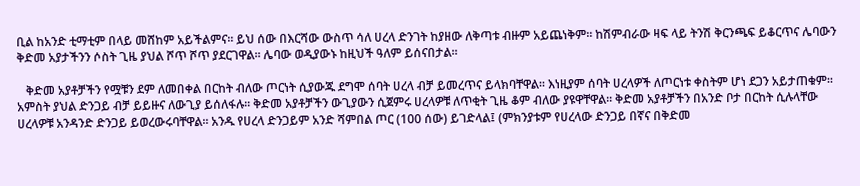ቢል ከአንድ ቲማቲም በላይ መሸከም አይችልምና፡፡ ይህ ሰው በእርሻው ውስጥ ሳለ ሀረላ ድንገት ከያዘው ለቅጣቱ ብዙም አይጨነቅም፡፡ ከሽምብራው ዛፍ ላይ ትንሽ ቅርንጫፍ ይቆርጥና ሌባውን ቅድመ አያታችንን ሶስት ጊዜ ያህል ሾጥ ሾጥ ያደርገዋል፡፡ ሌባው ወዲያውኑ ከዚህች ዓለም ይሰናበታል፡፡

   ቅድመ አያቶቻችን የሟቹን ደም ለመበቀል በርከት ብለው ጦርነት ሲያውጁ ደግሞ ሰባት ሀረላ ብቻ ይመረጥና ይላክባቸዋል፡፡ እነዚያም ሰባት ሀረላዎች ለጦርነቱ ቀስትም ሆነ ደጋን አይታጠቁም፡፡ አምስት ያህል ድንጋይ ብቻ ይይዙና ለውጊያ ይሰለፋሉ፡፡ ቅድመ አያቶቻችን ውጊያውን ሲጀምሩ ሀረላዎቹ ለጥቂት ጊዜ ቆም ብለው ያዩዋቸዋል፡፡ ቅድመ አያቶቻችን በአንድ ቦታ በርከት ሲሉላቸው ሀረላዎቹ አንዳንድ ድንጋይ ይወረውሩባቸዋል፡፡ አንዱ የሀረላ ድንጋይም አንድ ሻምበል ጦር (100 ሰው) ይገድላል፤ (ምክንያቱም የሀረላው ድንጋይ በኛና በቅድመ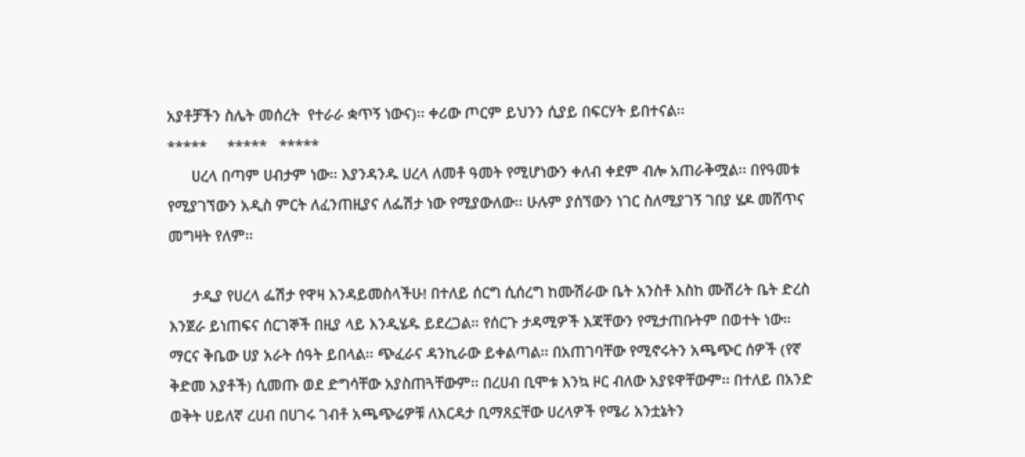አያቶቻችን ስሌት መሰረት  የተራራ ቋጥኝ ነውና)፡፡ ቀሪው ጦርም ይህንን ሲያይ በፍርሃት ይበተናል፡፡
*****     *****   *****
      ሀረላ በጣም ሀብታም ነው፡፡ እያንዳንዱ ሀረላ ለመቶ ዓመት የሚሆነውን ቀለብ ቀደም ብሎ አጠራቅሟል፡፡ በየዓመቱ የሚያገኘውን አዲስ ምርት ለፈንጠዚያና ለፌሽታ ነው የሚያውለው፡፡ ሁሉም ያሰኘውን ነገር ስለሚያገኝ ገበያ ሄዶ መሸጥና መግዛት የለም፡፡

      ታዲያ የሀረላ ፌሽታ የዋዛ እንዳይመስላችሁ! በተለይ ሰርግ ሲሰረግ ከሙሽራው ቤት አንስቶ እስከ ሙሽሪት ቤት ድረስ እንጀራ ይነጠፍና ሰርገኞች በዚያ ላይ እንዲሄዱ ይደረጋል። የሰርጉ ታዳሚዎች እጃቸውን የሚታጠቡትም በወተት ነው።  ማርና ቅቤው ሀያ አራት ሰዓት ይበላል፡፡ ጭፈራና ዳንኪራው ይቀልጣል፡፡ በአጠገባቸው የሚኖሩትን አጫጭር ሰዎች (የኛ ቅድመ አያቶች) ሲመጡ ወደ ድግሳቸው አያስጠጓቸውም፡፡ በረሀብ ቢሞቱ እንኳ ዞር ብለው አያዩዋቸውም፡፡ በተለይ በአንድ ወቅት ሀይለኛ ረሀብ በሀገሩ ገብቶ አጫጭሬዎቹ ለእርዳታ ቢማጸኗቸው ሀረላዎች የሜሪ አንቷኔትን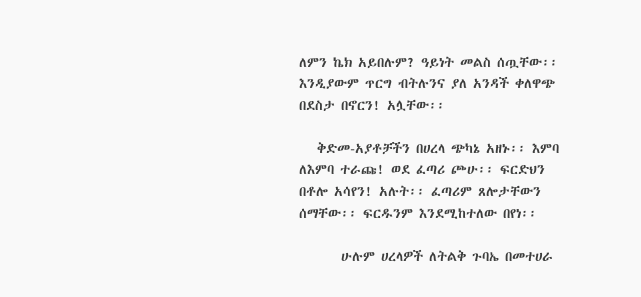ለምን ኬክ አይበሉም? ዓይነት መልስ ሰጧቸው፡፡ እንዲያውም ጥርግ ብትሉንና ያለ አንዳች ቀለዋጭ በደስታ በኖርን! አሏቸው፡፡

   ቅድመ-አያቶቻችን በሀረላ ጭካኔ አዘኑ፡፡ እምባ ለእምባ ተራጩ! ወደ ፈጣሪ ጮሁ፡፡ ፍርድህን በቶሎ አሳየን! አሉት፡፡ ፈጣሪም ጸሎታቸውን ሰማቸው፡፡ ፍርዱንም እንደሚከተለው በየነ፡፡

       ሁሉም ሀረላዎች ለትልቅ ጉባኤ በመተሀራ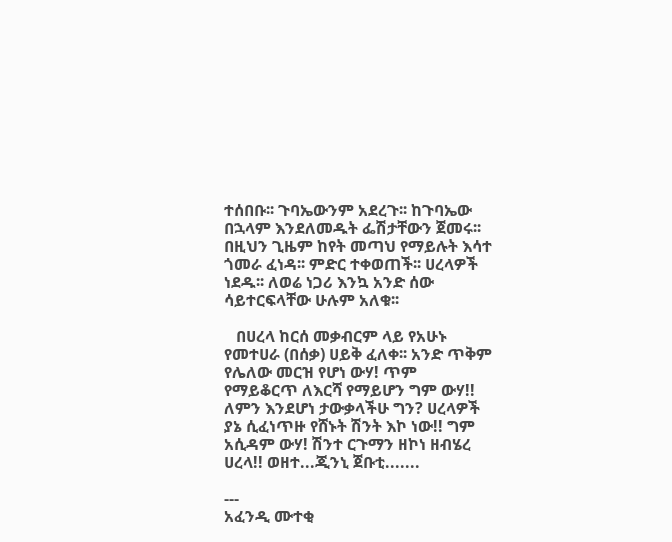ተሰበቡ፡፡ ጉባኤውንም አደረጉ፡፡ ከጉባኤው በኋላም እንደለመዱት ፌሽታቸውን ጀመሩ፡፡ በዚህን ጊዜም ከየት መጣህ የማይሉት እሳተ ጎመራ ፈነዳ፡፡ ምድር ተቀወጠች፡፡ ሀረላዎች ነደዱ፡፡ ለወሬ ነጋሪ እንኳ አንድ ሰው ሳይተርፍላቸው ሁሉም አለቁ፡፡

   በሀረላ ከርሰ መቃብርም ላይ የአሁኑ የመተሀራ (በሰቃ) ሀይቅ ፈለቀ፡፡ አንድ ጥቅም የሌለው መርዝ የሆነ ውሃ! ጥም የማይቆርጥ ለእርሻ የማይሆን ግም ውሃ!! ለምን እንደሆነ ታውቃላችሁ ግን? ሀረላዎች ያኔ ሲፈነጥዙ የሸኑት ሽንት እኮ ነው!! ግም አሲዳም ውሃ! ሽንተ ርጉማን ዘኮነ ዘብሄረ ሀረላ!! ወዘተ...ጂንኒ ጀቡቲ.......

---
አፈንዲ ሙተቂ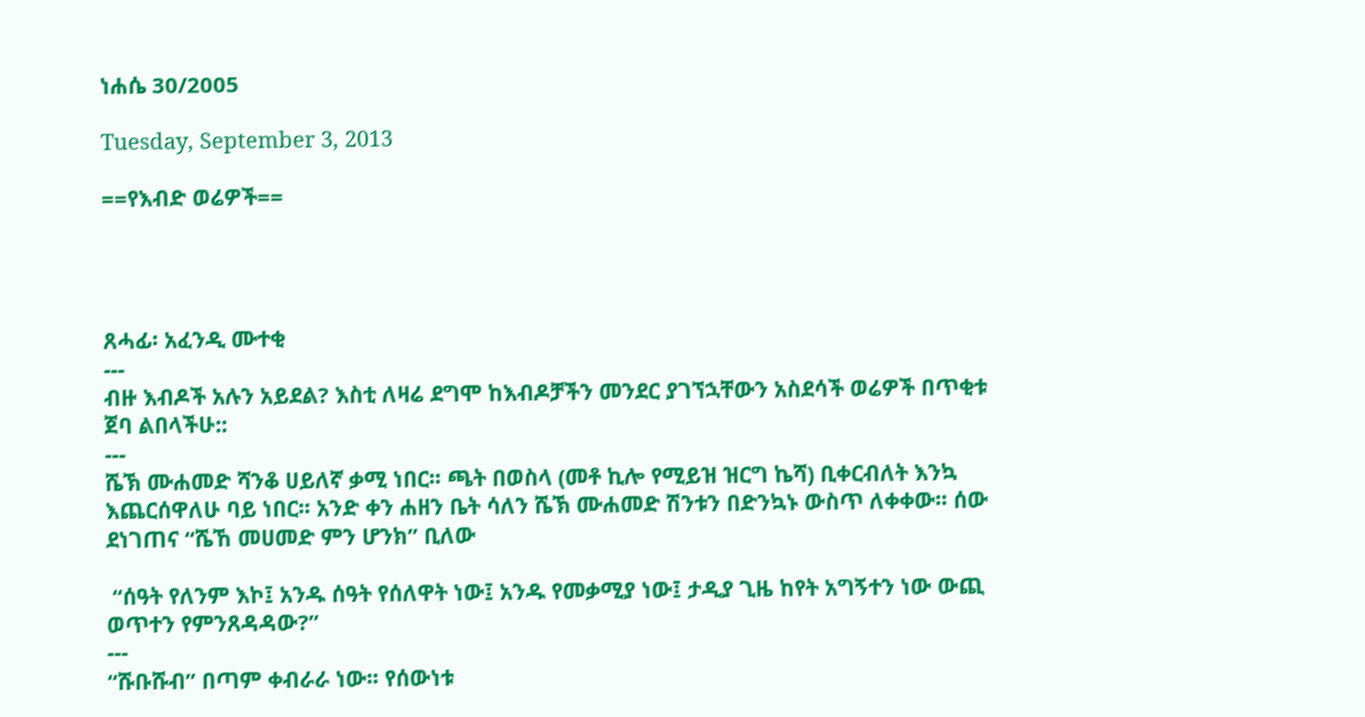ነሐሴ 30/2005

Tuesday, September 3, 2013

==የእብድ ወሬዎች==




ጸሓፊ፡ አፈንዲ ሙተቂ
---
ብዙ እብዶች አሉን አይደል? እስቲ ለዛሬ ደግሞ ከእብዶቻችን መንደር ያገኘኋቸውን አስደሳች ወሬዎች በጥቂቱ ጀባ ልበላችሁ::
---
ሼኽ ሙሐመድ ሻንቆ ሀይለኛ ቃሚ ነበር፡፡ ጫት በወስላ (መቶ ኪሎ የሚይዝ ዝርግ ኬሻ) ቢቀርብለት እንኳ እጨርሰዋለሁ ባይ ነበር፡፡ አንድ ቀን ሐዘን ቤት ሳለን ሼኽ ሙሐመድ ሽንቱን በድንኳኑ ውስጥ ለቀቀው፡፡ ሰው ደነገጠና “ሼኸ መሀመድ ምን ሆንክ” ቢለው

 “ሰዓት የለንም እኮ፤ አንዱ ሰዓት የሰለዋት ነው፤ አንዱ የመቃሚያ ነው፤ ታዲያ ጊዜ ከየት አግኝተን ነው ውጪ ወጥተን የምንጸዳዳው?”
---
“ሹቡሹብ” በጣም ቀብራራ ነው፡፡ የሰውነቱ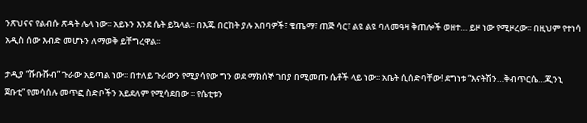ንጽህናና የልብሱ ጽዳት ሌላ ነው፡፡ አይኑን እንደ ሴት ይኳላል፡፡ በእጁ በርከት ያሉ አበባዎች፣ ቄጤማ፣ ጠጅ ሳር፣ ልዩ ልዩ ባለመዓዛ ቅጠሎች ወዘተ… ይዞ ነው የሚዞረው፡፡ በዚህም የተነሳ አዲስ ሰው እብድ መሆኑን ለማወቅ ይቸግረዋል፡፡

ታዲያ “ሹቡሹብ” ጉራው አይጣል ነው፡፡ በተለይ ጉራውን የሚያሳየው ግን ወደ ማክሰኞ ገበያ በሚመጡ ሴቶች ላይ ነው፡፡ አቤት ሲሰድባቸው! ደግነቱ “እናትሽን…ቅብጥርሴ…ጂንኒ ጀቡቲ” የመሳሰሉ መጥፎ ስድቦችን አይደለም የሚሳደበው ፡፡ የሴቲቱን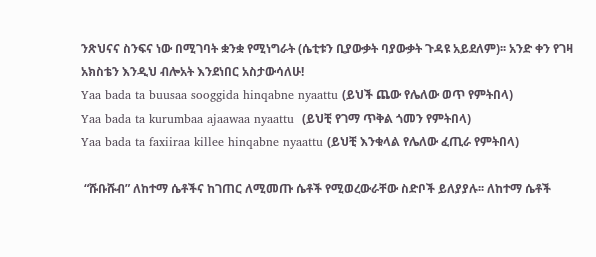ንጽህናና ስንፍና ነው በሚገባት ቋንቋ የሚነግራት (ሴቲቱን ቢያውቃት ባያውቃት ጉዳዩ አይደለም)፡፡ አንድ ቀን የገዛ አክስቴን እንዲህ ብሎአት እንደነበር አስታውሳለሁ!
Yaa bada ta buusaa sooggida hinqabne nyaattu (ይህች ጨው የሌለው ወጥ የምትበላ)
Yaa bada ta kurumbaa ajaawaa nyaattu  (ይህቺ የገማ ጥቅል ጎመን የምትበላ)
Yaa bada ta faxiiraa killee hinqabne nyaattu (ይህቺ እንቁላል የሌለው ፈጢራ የምትበላ)

 “ሹቡሹብ” ለከተማ ሴቶችና ከገጠር ለሚመጡ ሴቶች የሚወረውራቸው ስድቦች ይለያያሉ፡፡ ለከተማ ሴቶች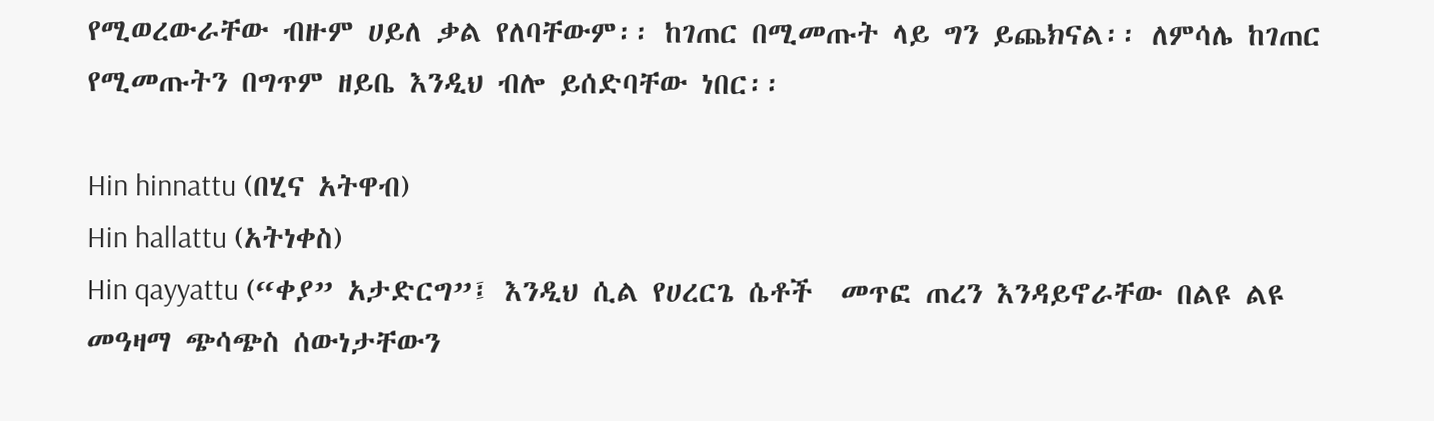የሚወረውራቸው ብዙም ሀይለ ቃል የለባቸውም፡፡ ከገጠር በሚመጡት ላይ ግን ይጨክናል፡፡ ለምሳሌ ከገጠር የሚመጡትን በግጥም ዘይቤ እንዲህ ብሎ ይሰድባቸው ነበር፡፡

Hin hinnattu (በሂና አትዋብ)
Hin hallattu (አትነቀስ)
Hin qayyattu (“ቀያ” አታድርግ”፤ እንዲህ ሲል የሀረርጌ ሴቶች  መጥፎ ጠረን እንዳይኖራቸው በልዩ ልዩ መዓዛማ ጭሳጭስ ሰውነታቸውን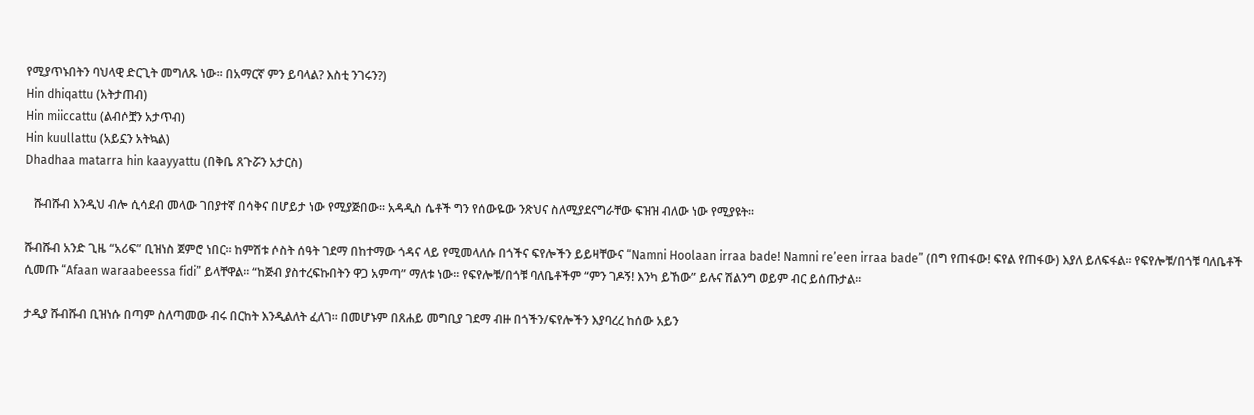የሚያጥኑበትን ባህላዊ ድርጊት መግለጹ ነው፡፡ በአማርኛ ምን ይባላል? እስቲ ንገሩን?)
Hin dhiqattu (አትታጠብ)
Hin miiccattu (ልብሶቿን አታጥብ)
Hin kuullattu (አይኗን አትኳል)
Dhadhaa matarra hin kaayyattu (በቅቤ ጸጉሯን አታርስ)

   ሹብሹብ እንዲህ ብሎ ሲሳደብ መላው ገበያተኛ በሳቅና በሆይታ ነው የሚያጅበው፡፡ አዳዲስ ሴቶች ግን የሰውዬው ንጽህና ስለሚያደናግራቸው ፍዝዝ ብለው ነው የሚያዩት፡፡

ሹብሹብ አንድ ጊዜ “አሪፍ” ቢዝነስ ጀምሮ ነበር፡፡ ከምሽቱ ሶስት ሰዓት ገደማ በከተማው ጎዳና ላይ የሚመላለሱ በጎችና ፍየሎችን ይይዛቸውና “Namni Hoolaan irraa bade! Namni re’een irraa bade” (በግ የጠፋው! ፍየል የጠፋው) እያለ ይለፍፋል፡፡ የፍየሎቹ/በጎቹ ባለቤቶች ሲመጡ “Afaan waraabeessa fidi” ይላቸዋል፡፡ “ከጅብ ያስተረፍኩበትን ዋጋ አምጣ” ማለቱ ነው፡፡ የፍየሎቹ/በጎቹ ባለቤቶችም “ምን ገዶኝ! እንካ ይኸው” ይሉና ሽልንግ ወይም ብር ይሰጡታል፡፡

ታዲያ ሹብሹብ ቢዝነሱ በጣም ስለጣመው ብሩ በርከት እንዲልለት ፈለገ፡፡ በመሆኑም በጸሐይ መግቢያ ገደማ ብዙ በጎችን/ፍየሎችን እያባረረ ከሰው አይን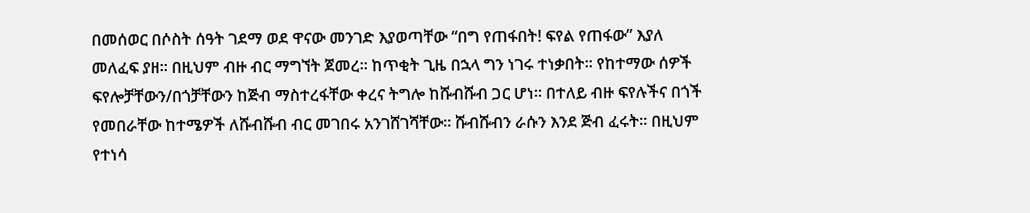በመሰወር በሶስት ሰዓት ገደማ ወደ ዋናው መንገድ እያወጣቸው “በግ የጠፋበት! ፍየል የጠፋው” እያለ መለፈፍ ያዘ፡፡ በዚህም ብዙ ብር ማግኘት ጀመረ፡፡ ከጥቂት ጊዜ በኋላ ግን ነገሩ ተነቃበት፡፡ የከተማው ሰዎች ፍየሎቻቸውን/በጎቻቸውን ከጅብ ማስተረፋቸው ቀረና ትግሎ ከሹብሹብ ጋር ሆነ፡፡ በተለይ ብዙ ፍየሉችና በጎች የመበራቸው ከተሜዎች ለሹብሹብ ብር መገበሩ አንገሸገሻቸው፡፡ ሹብሹብን ራሱን እንደ ጅብ ፈሩት፡፡ በዚህም የተነሳ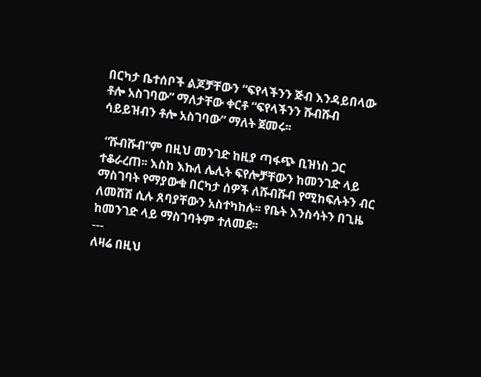በርካታ ቤተሰቦች ልጆቻቸውን “ፍየላችንን ጅብ እንዳይበላው ቶሎ አስገባው” ማለታቸው ቀርቶ “ፍየላችንን ሹብሹብ ሳይይዝብን ቶሎ አስገባው” ማለት ጀመሩ፡፡

 “ሹብሹብ”ም በዚህ መንገድ ከዚያ ጣፋጭ ቢዝነስ ጋር ተቆራረጠ፡፡ እስከ እኩለ ሌሊት ፍየሎቻቸውን ከመንገድ ላይ ማስገባት የማያውቁ በርካታ ሰዎች ለሹብሹብ የሚከፍሉትን ብር ለመሸሽ ሲሉ ጸባያቸውን አስተካከሉ፡፡ የቤት እንስሳትን በጊዜ ከመንገድ ላይ ማስገባትም ተለመደ፡፡
---
ለዛሬ በዚህ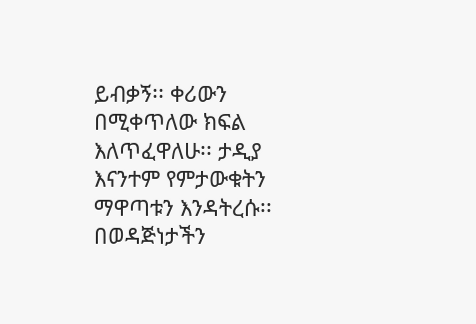ይብቃኝ፡፡ ቀሪውን በሚቀጥለው ክፍል እለጥፈዋለሁ፡፡ ታዲያ እናንተም የምታውቁትን ማዋጣቱን እንዳትረሱ፡፡
በወዳጅነታችን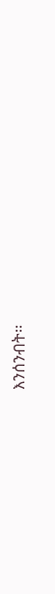እንሰንብት፡፡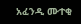አፈንዲ ሙተቂ